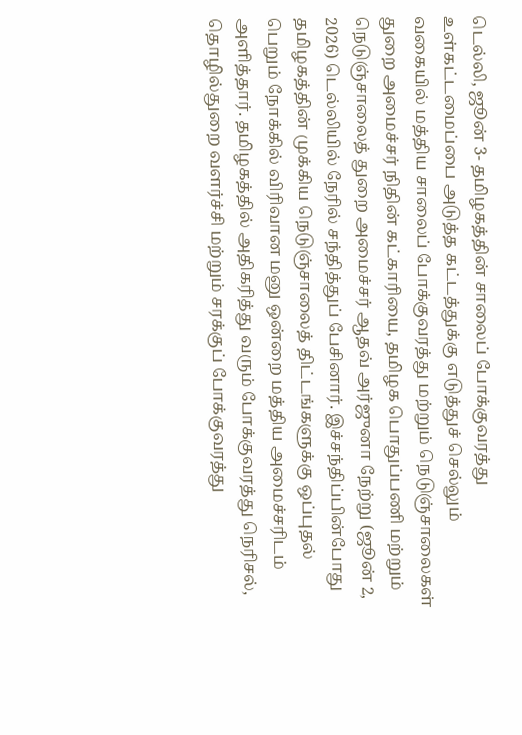டெல்லி, ஜூன் 3- தமிழகத்தின் சாலைப் போக்குவரத்து உள்கட்டமைப்பை அடுத்த கட்டத்துக்கு எடுத்துச் செல்லும் வகையில் மத்திய சாலைப் போக்குவரத்து மற்றும் நெடுஞ்சாலைகள் துறை அமைச்சர் நிதின் கட்காரியை, தமிழக பொதுப்பணி மற்றும் நெடுஞ்சாலைத் துறை அமைச்சர் ஆதவ் அர்ஜுனா நேற்று (ஜூன் 2, 2026) டெல்லியில் நேரில் சந்தித்துப் பேசினார். இச்சந்திப்பின்போது தமிழகத்தின் முக்கிய நெடுஞ்சாலைத் திட்டங்களுக்கு ஒப்புதல் பெறும் நோக்கில் விரிவான மனு ஒன்றை மத்திய அமைச்சரிடம் அளித்தார். தமிழகத்தில் அதிகரித்து வரும் போக்குவரத்து நெரிசல், தொழில்துறை வளர்ச்சி மற்றும் சரக்குப் போக்குவரத்து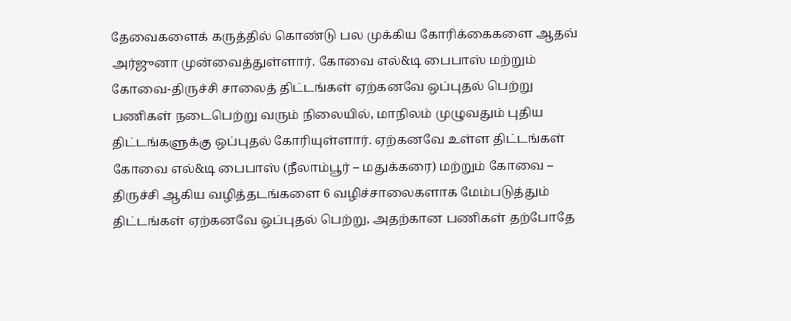தேவைகளைக் கருத்தில் கொண்டு பல முக்கிய கோரிக்கைகளை ஆதவ் அர்ஜுனா முன்வைத்துள்ளார். கோவை எல்&டி பைபாஸ் மற்றும் கோவை-திருச்சி சாலைத் திட்டங்கள் ஏற்கனவே ஒப்புதல் பெற்று பணிகள் நடைபெற்று வரும் நிலையில், மாநிலம் முழுவதும் புதிய திட்டங்களுக்கு ஒப்புதல் கோரியுள்ளார். ஏற்கனவே உள்ள திட்டங்கள் கோவை எல்&டி பைபாஸ் (நீலாம்பூர் – மதுக்கரை) மற்றும் கோவை – திருச்சி ஆகிய வழித்தடங்களை 6 வழிச்சாலைகளாக மேம்படுத்தும் திட்டங்கள் ஏற்கனவே ஒப்புதல் பெற்று, அதற்கான பணிகள் தற்போதே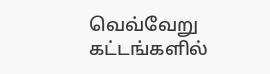வெவ்வேறு கட்டங்களில்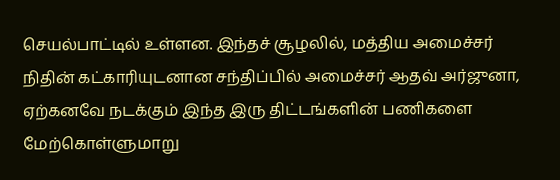செயல்பாட்டில் உள்ளன. இந்தச் சூழலில், மத்திய அமைச்சர் நிதின் கட்காரியுடனான சந்திப்பில் அமைச்சர் ஆதவ் அர்ஜுனா, ஏற்கனவே நடக்கும் இந்த இரு திட்டங்களின் பணிகளை மேற்கொள்ளுமாறு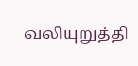வலியுறுத்தி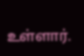உள்ளார்.